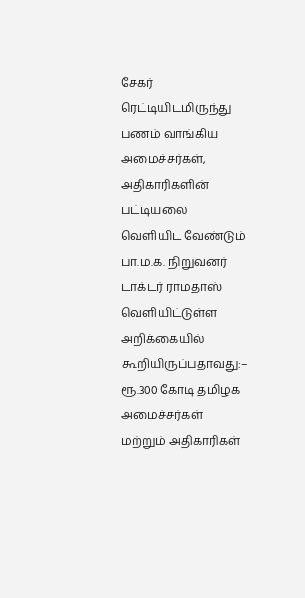சேகர் ரெட்டியிடமிருந்து பணம் வாங்கிய அமைச்சர்கள், அதிகாரிகளின் பட்டியலை வெளியிட வேண்டும்
பா.ம.க. நிறுவனர் டாக்டர் ராமதாஸ் வெளியிட்டுள்ள அறிக்கையில் கூறியிருப்பதாவது:– ரூ.300 கோடி தமிழக அமைச்சர்கள் மற்றும் அதிகாரிகள்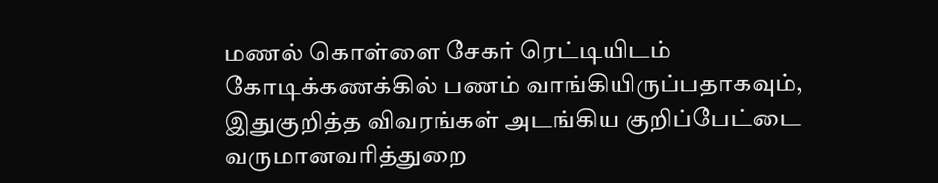மணல் கொள்ளை சேகர் ரெட்டியிடம் கோடிக்கணக்கில் பணம் வாங்கியிருப்பதாகவும், இதுகுறித்த விவரங்கள் அடங்கிய குறிப்பேட்டை வருமானவரித்துறை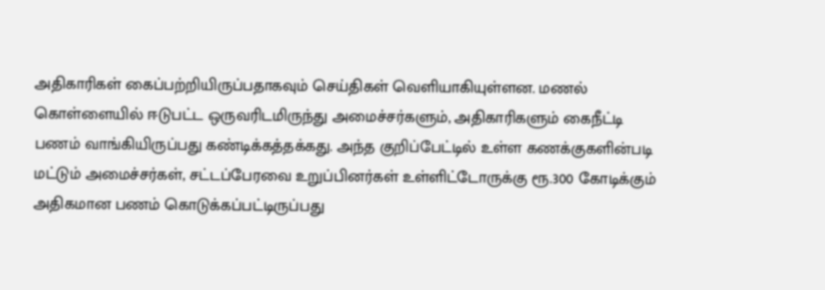அதிகாரிகள் கைப்பற்றியிருப்பதாகவும் செய்திகள் வெளியாகியுள்ளன. மணல் கொள்ளையில் ஈடுபட்ட ஒருவரிடமிருந்து அமைச்சர்களும், அதிகாரிகளும் கைநீட்டி பணம் வாங்கியிருப்பது கண்டிக்கத்தக்கது. அந்த குறிப்பேட்டில் உள்ள கணக்குகளின்படி மட்டும் அமைச்சர்கள், சட்டப்பேரவை உறுப்பினர்கள் உள்ளிட்டோருக்கு ரூ.300 கோடிக்கும் அதிகமான பணம் கொடுக்கப்பட்டிருப்பது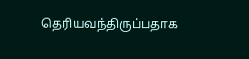தெரியவந்திருப்பதாக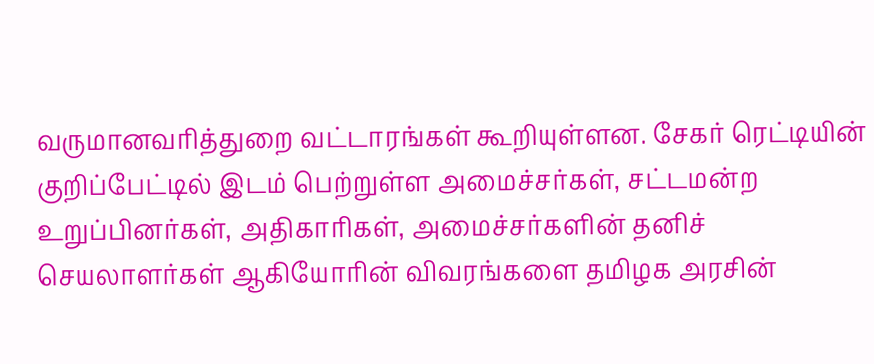வருமானவரித்துறை வட்டாரங்கள் கூறியுள்ளன. சேகர் ரெட்டியின் குறிப்பேட்டில் இடம் பெற்றுள்ள அமைச்சர்கள், சட்டமன்ற உறுப்பினர்கள், அதிகாரிகள், அமைச்சர்களின் தனிச் செயலாளர்கள் ஆகியோரின் விவரங்களை தமிழக அரசின்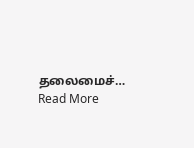தலைமைச்…
Read More